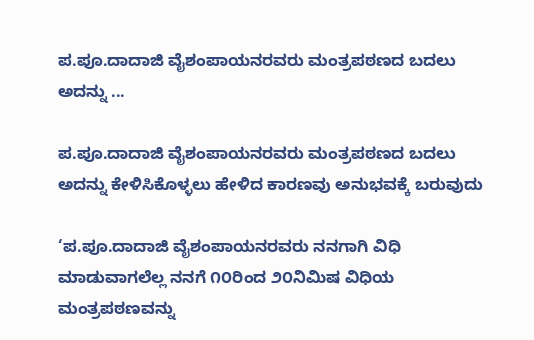ಪ.ಪೂ.ದಾದಾಜಿ ವೈಶಂಪಾಯನರವರು ಮಂತ್ರಪಠಣದ ಬದಲು ಅದನ್ನು ...

ಪ.ಪೂ.ದಾದಾಜಿ ವೈಶಂಪಾಯನರವರು ಮಂತ್ರಪಠಣದ ಬದಲು ಅದನ್ನು ಕೇಳಿಸಿಕೊಳ್ಳಲು ಹೇಳಿದ ಕಾರಣವು ಅನುಭವಕ್ಕೆ ಬರುವುದು

‘ಪ.ಪೂ.ದಾದಾಜಿ ವೈಶಂಪಾಯನರವರು ನನಗಾಗಿ ವಿಧಿ ಮಾಡುವಾಗಲೆಲ್ಲ ನನಗೆ ೧೦ರಿಂದ ೨೦ನಿಮಿಷ ವಿಧಿಯ ಮಂತ್ರಪಠಣವನ್ನು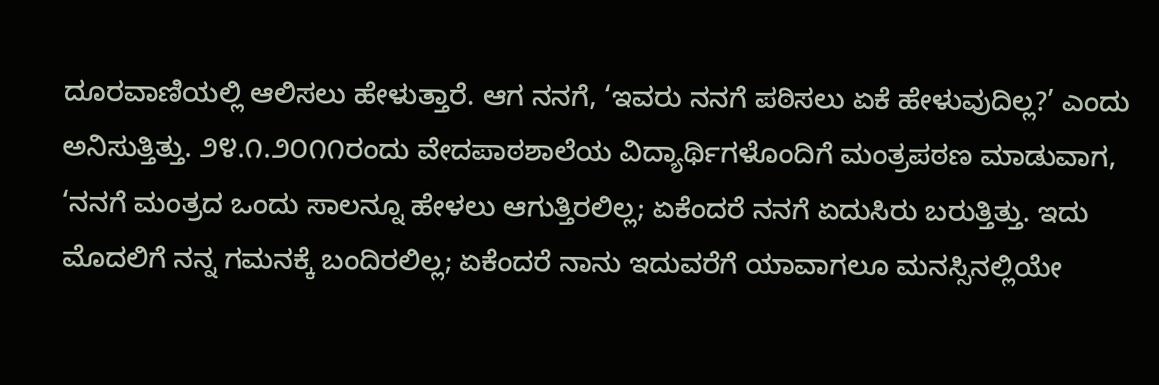ದೂರವಾಣಿಯಲ್ಲಿ ಆಲಿಸಲು ಹೇಳುತ್ತಾರೆ. ಆಗ ನನಗೆ, ‘ಇವರು ನನಗೆ ಪಠಿಸಲು ಏಕೆ ಹೇಳುವುದಿಲ್ಲ?’ ಎಂದು ಅನಿಸುತ್ತಿತ್ತು. ೨೪.೧.೨೦೧೧ರಂದು ವೇದಪಾಠಶಾಲೆಯ ವಿದ್ಯಾರ್ಥಿಗಳೊಂದಿಗೆ ಮಂತ್ರಪಠಣ ಮಾಡುವಾಗ, ‘ನನಗೆ ಮಂತ್ರದ ಒಂದು ಸಾಲನ್ನೂ ಹೇಳಲು ಆಗುತ್ತಿರಲಿಲ್ಲ; ಏಕೆಂದರೆ ನನಗೆ ಏದುಸಿರು ಬರುತ್ತಿತ್ತು. ಇದು ಮೊದಲಿಗೆ ನನ್ನ ಗಮನಕ್ಕೆ ಬಂದಿರಲಿಲ್ಲ; ಏಕೆಂದರೆ ನಾನು ಇದುವರೆಗೆ ಯಾವಾಗಲೂ ಮನಸ್ಸಿನಲ್ಲಿಯೇ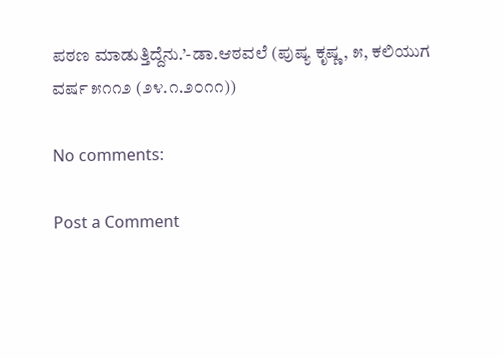ಪಠಣ ಮಾಡುತ್ತಿದ್ದೆನು.’-ಡಾ.ಆಠವಲೆ (ಪುಷ್ಯ ಕೃಷ್ಣ, ೫, ಕಲಿಯುಗ ವರ್ಷ ೫೧೧೨ (೨೪.೧.೨೦೧೧))

No comments:

Post a Comment